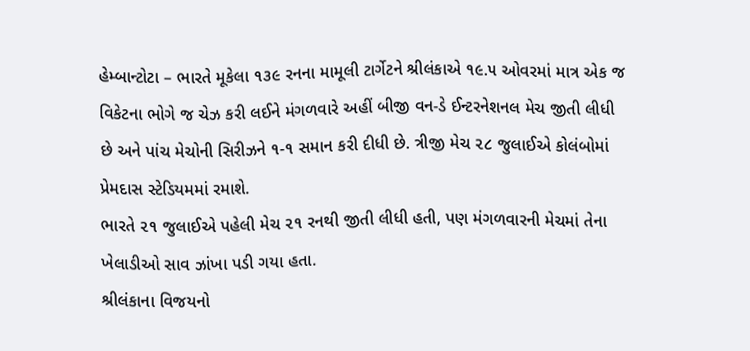હેમ્બાન્ટોટા – ભારતે મૂકેલા ૧૩૯ રનના મામૂલી ટાર્ગેટને શ્રીલંકાએ ૧૯.૫ ઓવરમાં માત્ર એક જ વિકેટના ભોગે જ ચેઝ કરી લઈને મંગળવારે અહીં બીજી વન-ડે ઈન્ટરનેશનલ મેચ જીતી લીધી છે અને પાંચ મેચોની સિરીઝને ૧-૧ સમાન કરી દીધી છે. ત્રીજી મેચ ૨૮ જુલાઈએ કોલંબોમાં પ્રેમદાસ સ્ટેડિયમમાં રમાશે.
ભારતે ૨૧ જુલાઈએ પહેલી મેચ ૨૧ રનથી જીતી લીધી હતી, પણ મંગળવારની મેચમાં તેના ખેલાડીઓ સાવ ઝાંખા પડી ગયા હતા.
શ્રીલંકાના વિજયનો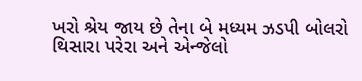ખરો શ્રેય જાય છે તેના બે મધ્યમ ઝડપી બોલરો થિસારા પરેરા અને એન્જેલો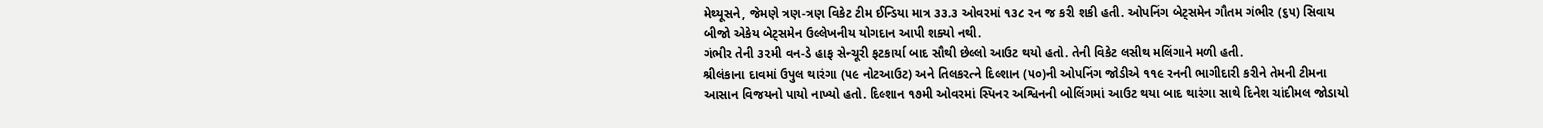મેથ્યૂસને, જેમણે ત્રણ-ત્રણ વિકેટ ટીમ ઈન્ડિયા માત્ર ૩૩.૩ ઓવરમાં ૧૩૮ રન જ કરી શકી હતી. ઓપનિંગ બેટ્સમેન ગૌતમ ગંભીર (૬૫) સિવાય બીજો એકેય બેટ્સમેન ઉલ્લેખનીય યોગદાન આપી શક્યો નથી.
ગંભીર તેની ૩૨મી વન-ડે હાફ સેન્ચૂરી ફટકાર્યા બાદ સૌથી છેલ્લો આઉટ થયો હતો. તેની વિકેટ લસીથ મલિંગાને મળી હતી.
શ્રીલંકાના દાવમાં ઉપુલ થારંગા (૫૯ નોટઆઉટ) અને તિલકરત્ને દિલ્શાન (૫૦)ની ઓપનિંગ જોડીએ ૧૧૯ રનની ભાગીદારી કરીને તેમની ટીમના આસાન વિજયનો પાયો નાખ્યો હતો. દિલ્શાન ૧૭મી ઓવરમાં સ્પિનર અશ્વિનની બોલિંગમાં આઉટ થયા બાદ થારંગા સાથે દિનેશ ચાંદીમલ જોડાયો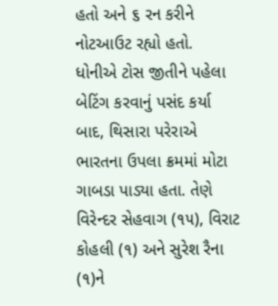હતો અને ૬ રન કરીને નોટઆઉટ રહ્યો હતો.
ધોનીએ ટોસ જીતીને પહેલા બેટિંગ કરવાનું પસંદ કર્યા બાદ, થિસારા પરેરાએ ભારતના ઉપલા ક્રમમાં મોટા ગાબડા પાડ્યા હતા. તેણે વિરેન્દર સેહવાગ (૧૫), વિરાટ કોહલી (૧) અને સુરેશ રૈના (૧)ને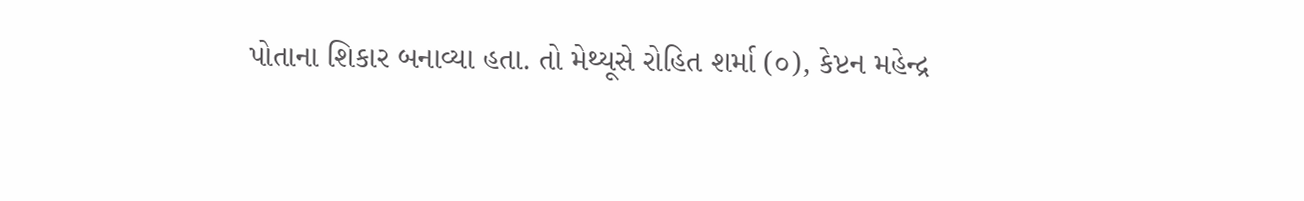પોતાના શિકાર બનાવ્યા હતા. તો મેથ્યૂસે રોહિત શર્મા (૦), કેપ્ટન મહેન્દ્ર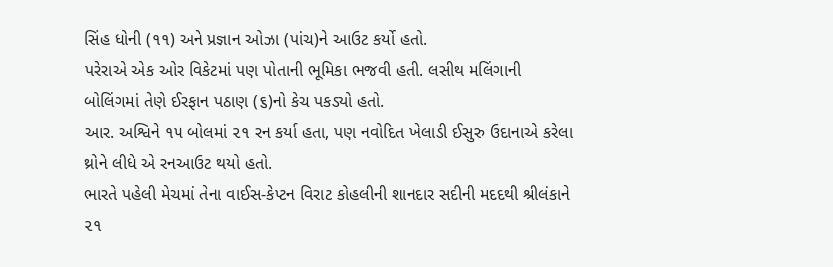સિંહ ધોની (૧૧) અને પ્રજ્ઞાન ઓઝા (પાંચ)ને આઉટ કર્યો હતો.
પરેરાએ એક ઓર વિકેટમાં પણ પોતાની ભૂમિકા ભજવી હતી. લસીથ મલિંગાની બોલિંગમાં તેણે ઈરફાન પઠાણ (૬)નો કેચ પકડ્યો હતો.
આર. અશ્વિને ૧૫ બોલમાં ૨૧ રન કર્યા હતા, પણ નવોદિત ખેલાડી ઈસુરુ ઉદાનાએ કરેલા થ્રોને લીધે એ રનઆઉટ થયો હતો.
ભારતે પહેલી મેચમાં તેના વાઈસ-કેપ્ટન વિરાટ કોહલીની શાનદાર સદીની મદદથી શ્રીલંકાને ૨૧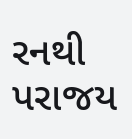રનથી પરાજય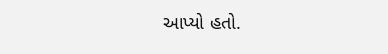આપ્યો હતો.